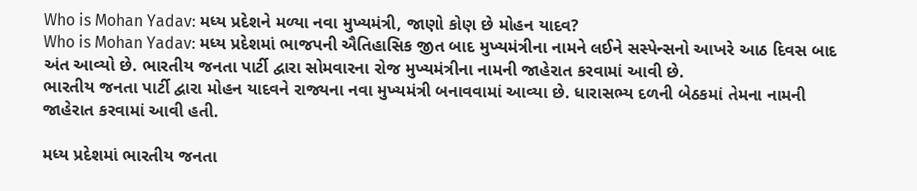Who is Mohan Yadav: મધ્ય પ્રદેશને મળ્યા નવા મુખ્યમંત્રી, જાણો કોણ છે મોહન યાદવ?
Who is Mohan Yadav: મધ્ય પ્રદેશમાં ભાજપની ઐતિહાસિક જીત બાદ મુખ્યમંત્રીના નામને લઈને સસ્પેન્સનો આખરે આઠ દિવસ બાદ અંત આવ્યો છે. ભારતીય જનતા પાર્ટી દ્વારા સોમવારના રોજ મુખ્યમંત્રીના નામની જાહેરાત કરવામાં આવી છે.
ભારતીય જનતા પાર્ટી દ્વારા મોહન યાદવને રાજ્યના નવા મુખ્યમંત્રી બનાવવામાં આવ્યા છે. ધારાસભ્ય દળની બેઠકમાં તેમના નામની જાહેરાત કરવામાં આવી હતી.

મધ્ય પ્રદેશમાં ભારતીય જનતા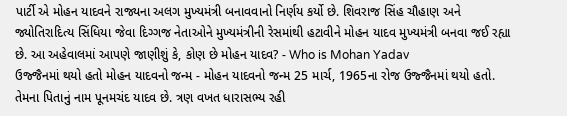પાર્ટી એ મોહન યાદવને રાજ્યના અલગ મુખ્યમંત્રી બનાવવાનો નિર્ણય કર્યો છે. શિવરાજ સિંહ ચૌહાણ અને જ્યોતિરાદિત્ય સિંધિયા જેવા દિગ્ગજ નેતાઓને મુખ્યમંત્રીની રેસમાંથી હટાવીને મોહન યાદવ મુખ્યમંત્રી બનવા જઈ રહ્યા છે. આ અહેવાલમાં આપણે જાણીશું કે, કોણ છે મોહન યાદવ? - Who is Mohan Yadav
ઉજ્જૈનમાં થયો હતો મોહન યાદવનો જન્મ - મોહન યાદવનો જન્મ 25 માર્ચ, 1965ના રોજ ઉજ્જૈનમાં થયો હતો. તેમના પિતાનું નામ પૂનમચંદ યાદવ છે. ત્રણ વખત ધારાસભ્ય રહી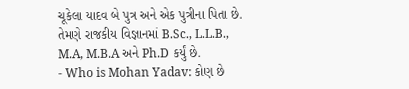ચૂકેલા યાદવ બે પુત્ર અને એક પુત્રીના પિતા છે. તેમણે રાજકીય વિજ્ઞાનમાં B.Sc., L.L.B., M.A, M.B.A અને Ph.D કર્યું છે.
- Who is Mohan Yadav: કોણ છે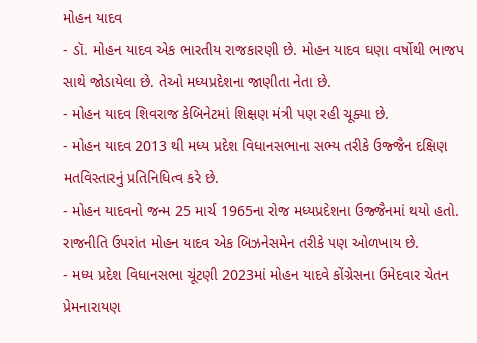મોહન યાદવ
- ડૉ. મોહન યાદવ એક ભારતીય રાજકારણી છે. મોહન યાદવ ઘણા વર્ષોથી ભાજપ સાથે જોડાયેલા છે. તેઓ મધ્યપ્રદેશના જાણીતા નેતા છે.
- મોહન યાદવ શિવરાજ કેબિનેટમાં શિક્ષણ મંત્રી પણ રહી ચૂક્યા છે.
- મોહન યાદવ 2013 થી મધ્ય પ્રદેશ વિધાનસભાના સભ્ય તરીકે ઉજ્જૈન દક્ષિણ મતવિસ્તારનું પ્રતિનિધિત્વ કરે છે.
- મોહન યાદવનો જન્મ 25 માર્ચ 1965ના રોજ મધ્યપ્રદેશના ઉજ્જૈનમાં થયો હતો. રાજનીતિ ઉપરાંત મોહન યાદવ એક બિઝનેસમેન તરીકે પણ ઓળખાય છે.
- મધ્ય પ્રદેશ વિધાનસભા ચૂંટણી 2023માં મોહન યાદવે કોંગ્રેસના ઉમેદવાર ચેતન પ્રેમનારાયણ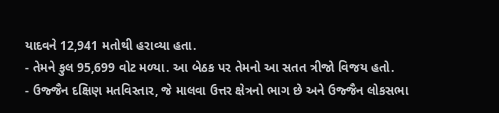યાદવને 12,941 મતોથી હરાવ્યા હતા.
- તેમને કુલ 95,699 વોટ મળ્યા. આ બેઠક પર તેમનો આ સતત ત્રીજો વિજય હતો.
- ઉજ્જૈન દક્ષિણ મતવિસ્તાર, જે માલવા ઉત્તર ક્ષેત્રનો ભાગ છે અને ઉજ્જૈન લોકસભા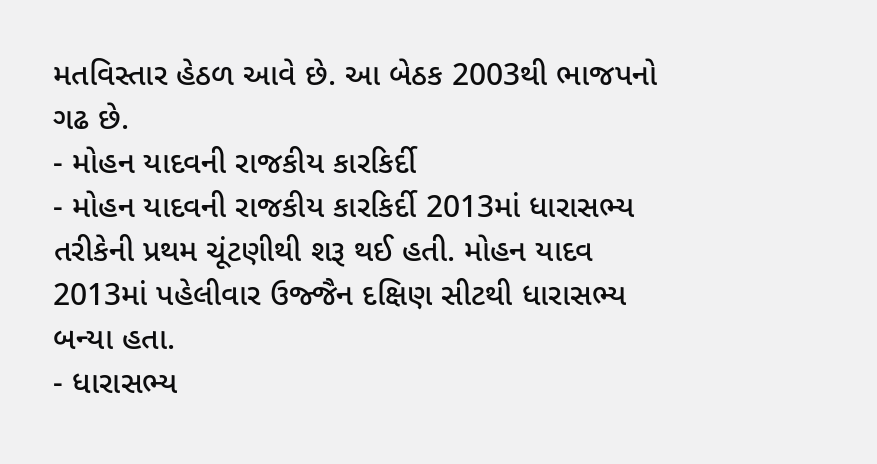મતવિસ્તાર હેઠળ આવે છે. આ બેઠક 2003થી ભાજપનો ગઢ છે.
- મોહન યાદવની રાજકીય કારકિર્દી
- મોહન યાદવની રાજકીય કારકિર્દી 2013માં ધારાસભ્ય તરીકેની પ્રથમ ચૂંટણીથી શરૂ થઈ હતી. મોહન યાદવ 2013માં પહેલીવાર ઉજ્જૈન દક્ષિણ સીટથી ધારાસભ્ય બન્યા હતા.
- ધારાસભ્ય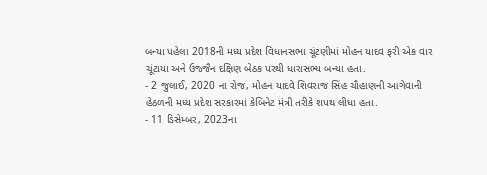બન્યા પહેલા 2018ની મધ્ય પ્રદેશ વિધાનસભા ચૂંટણીમાં મોહન યાદવ ફરી એક વાર ચૂંટાયા અને ઉજ્જૈન દક્ષિણ બેઠક પરથી ધારાસભ્ય બન્યા હતા.
- 2 જુલાઈ, 2020 ના રોજ, મોહન યાદવે શિવરાજ સિંહ ચૌહાણની આગેવાની હેઠળની મધ્ય પ્રદેશ સરકારમાં કેબિનેટ મંત્રી તરીકે શપથ લીધા હતા.
- 11 ડિસેમ્બર, 2023ના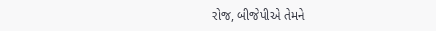રોજ, બીજેપીએ તેમને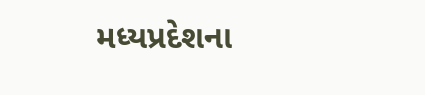મધ્યપ્રદેશના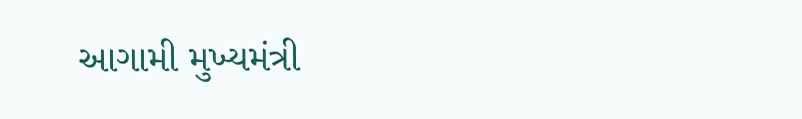આગામી મુખ્યમંત્રી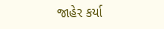જાહેર કર્યા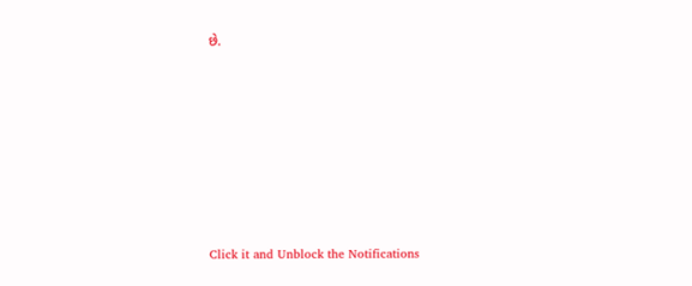છે.












Click it and Unblock the Notifications